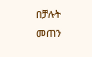በቻሉት መጠን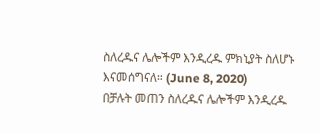ስለረዱና ሌሎችም እንዲረዱ ምክኒያት ስለሆኑ እናመሰግናለ። (June 8, 2020)
በቻሉት መጠን ስለረዱና ሌሎችም እንዲረዱ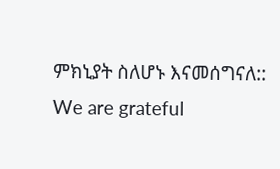ምክኒያት ስለሆኑ እናመሰግናለ::
We are grateful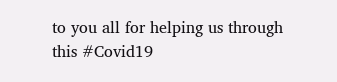to you all for helping us through this #Covid19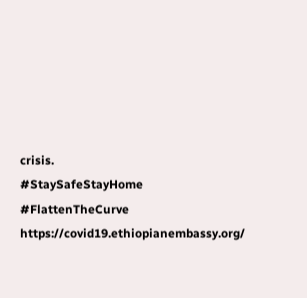crisis.
#StaySafeStayHome #FlattenTheCurve
https://covid19.ethiopianembassy.org/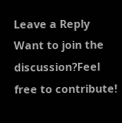Leave a Reply
Want to join the discussion?Feel free to contribute!